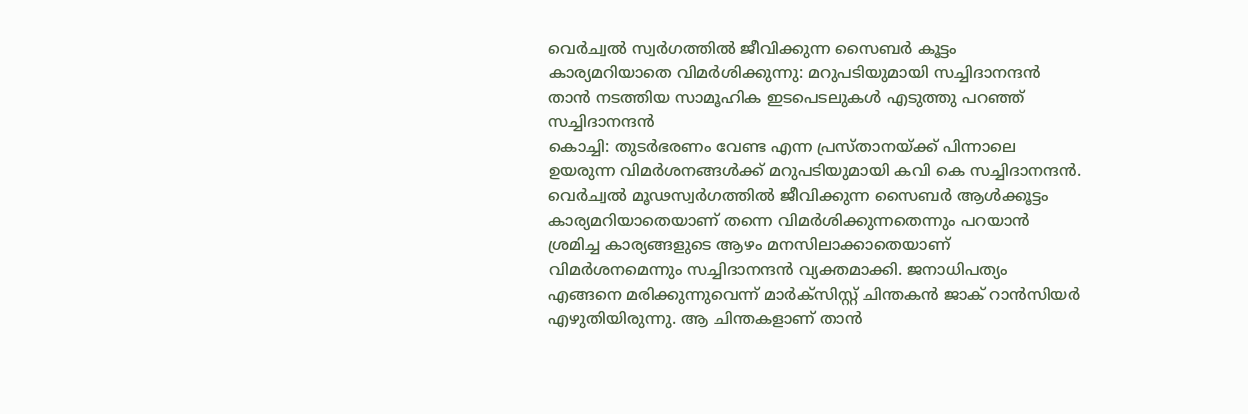വെർച്വൽ സ്വർഗത്തിൽ ജീവിക്കുന്ന സൈബർ കൂട്ടം കാര്യമറിയാതെ വിമർശിക്കുന്നു: മറുപടിയുമായി സച്ചിദാനന്ദൻ
താൻ നടത്തിയ സാമൂഹിക ഇടപെടലുകൾ എടുത്തു പറഞ്ഞ് സച്ചിദാനന്ദൻ
കൊച്ചി: തുടർഭരണം വേണ്ട എന്ന പ്രസ്താനയ്ക്ക് പിന്നാലെ ഉയരുന്ന വിമർശനങ്ങൾക്ക് മറുപടിയുമായി കവി കെ സച്ചിദാനന്ദൻ. വെർച്വൽ മൂഢസ്വർഗത്തിൽ ജീവിക്കുന്ന സൈബർ ആൾക്കൂട്ടം കാര്യമറിയാതെയാണ് തന്നെ വിമർശിക്കുന്നതെന്നും പറയാൻ ശ്രമിച്ച കാര്യങ്ങളുടെ ആഴം മനസിലാക്കാതെയാണ് വിമർശനമെന്നും സച്ചിദാനന്ദൻ വ്യക്തമാക്കി. ജനാധിപത്യം എങ്ങനെ മരിക്കുന്നുവെന്ന് മാർക്സിസ്റ്റ് ചിന്തകൻ ജാക് റാൻസിയർ എഴുതിയിരുന്നു. ആ ചിന്തകളാണ് താൻ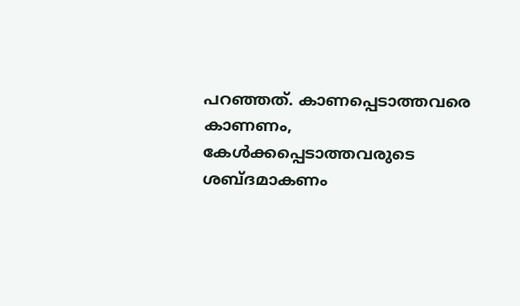പറഞ്ഞത്. കാണപ്പെടാത്തവരെ കാണണം, കേൾക്കപ്പെടാത്തവരുടെ ശബ്ദമാകണം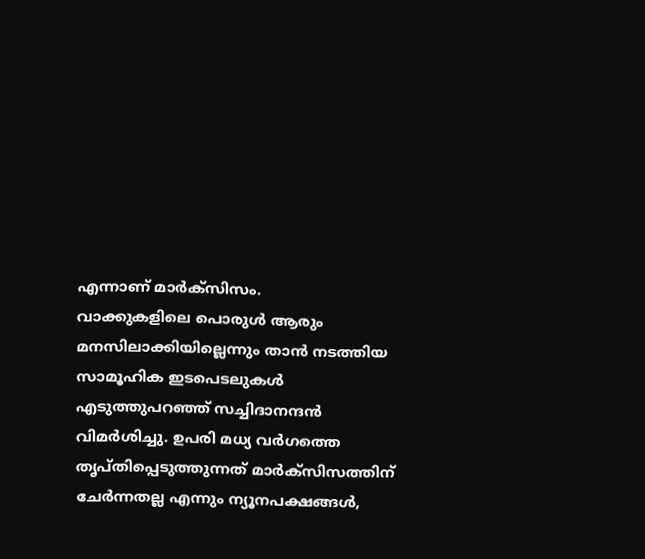എന്നാണ് മാർക്സിസം.
വാക്കുകളിലെ പൊരുൾ ആരും മനസിലാക്കിയില്ലെന്നും താൻ നടത്തിയ സാമൂഹിക ഇടപെടലുകൾ എടുത്തുപറഞ്ഞ് സച്ചിദാനന്ദൻ വിമർശിച്ചു. ഉപരി മധ്യ വർഗത്തെ തൃപ്തിപ്പെടുത്തുന്നത് മാർക്സിസത്തിന് ചേർന്നതല്ല എന്നും ന്യൂനപക്ഷങ്ങൾ,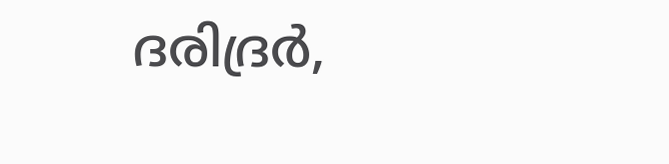ദരിദ്രർ,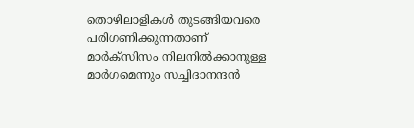തൊഴിലാളികൾ തുടങ്ങിയവരെ പരിഗണിക്കുന്നതാണ് മാർക്സിസം നിലനിൽക്കാനുള്ള മാർഗമെന്നും സച്ചിദാനന്ദൻ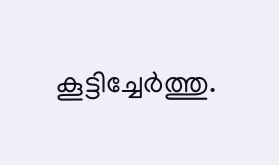കൂട്ടിച്ചേർത്തു.